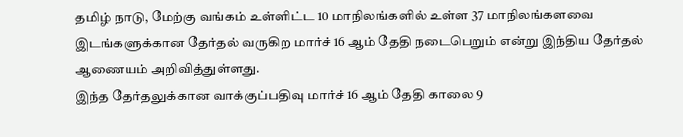தமிழ் நாடு, மேற்கு வங்கம் உள்ளிட்ட 10 மாநிலங்களில் உள்ள 37 மாநிலங்களவை இடங்களுக்கான தேர்தல் வருகிற மார்ச் 16 ஆம் தேதி நடைபெறும் என்று இந்திய தேர்தல் ஆணையம் அறிவித்துள்ளது.
இந்த தேர்தலுக்கான வாக்குப்பதிவு மார்ச் 16 ஆம் தேதி காலை 9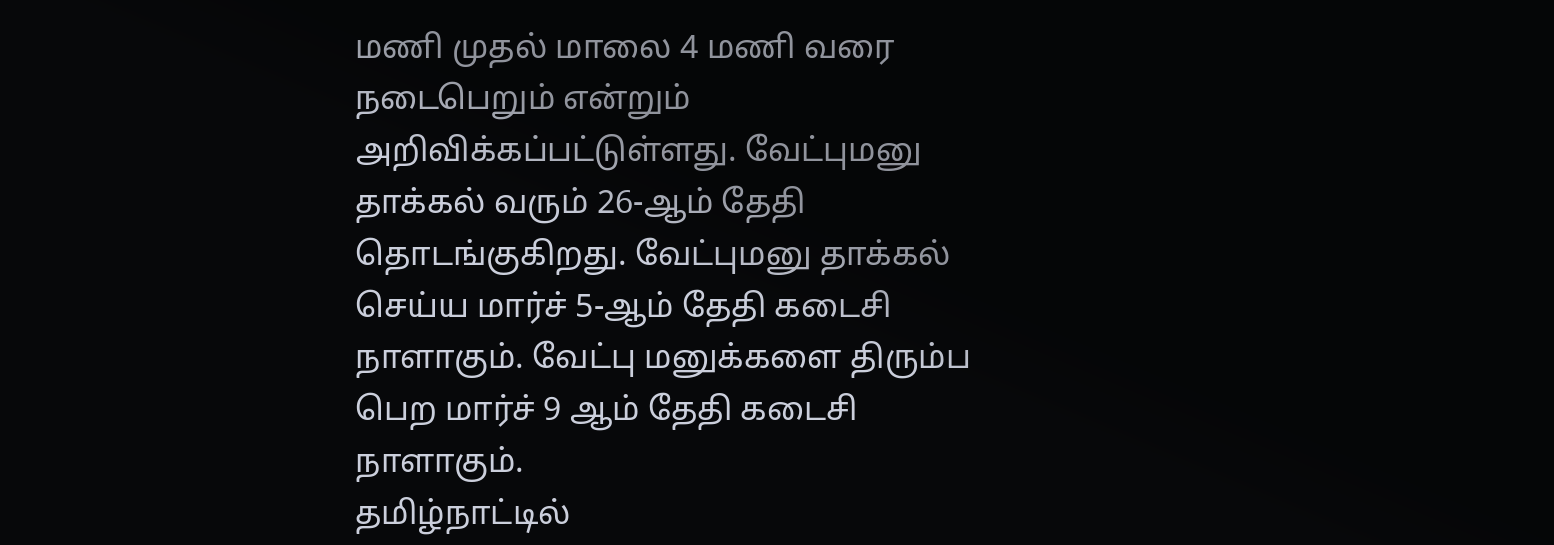மணி முதல் மாலை 4 மணி வரை நடைபெறும் என்றும் அறிவிக்கப்பட்டுள்ளது. வேட்புமனு தாக்கல் வரும் 26-ஆம் தேதி தொடங்குகிறது. வேட்புமனு தாக்கல் செய்ய மார்ச் 5-ஆம் தேதி கடைசி நாளாகும். வேட்பு மனுக்களை திரும்ப பெற மார்ச் 9 ஆம் தேதி கடைசி நாளாகும்.
தமிழ்நாட்டில்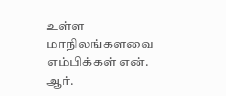உள்ள மாநிலங்களவை எம்பிக்கள் என். ஆர்.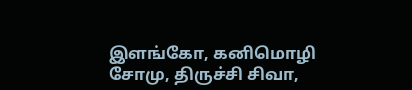இளங்கோ, கனிமொழி சோமு, திருச்சி சிவா,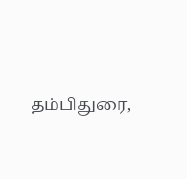தம்பிதுரை,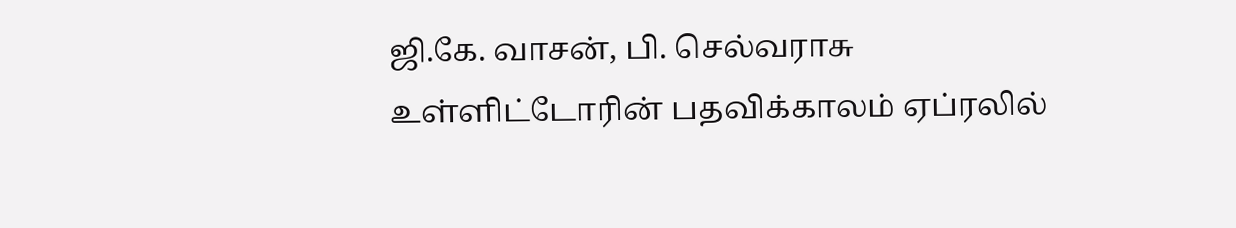ஜி.கே. வாசன், பி. செல்வராசு உள்ளிட்டோரின் பதவிக்காலம் ஏப்ரலில்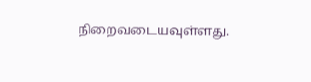நிறைவடையவுள்ளது.